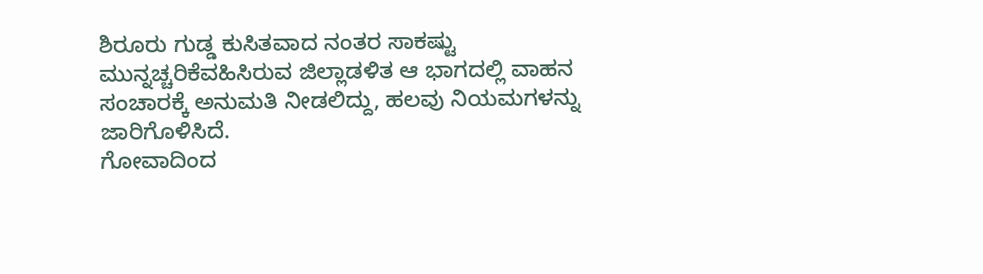ಶಿರೂರು ಗುಡ್ಡ ಕುಸಿತವಾದ ನಂತರ ಸಾಕಷ್ಟು ಮುನ್ನಚ್ಚರಿಕೆವಹಿಸಿರುವ ಜಿಲ್ಲಾಡಳಿತ ಆ ಭಾಗದಲ್ಲಿ ವಾಹನ ಸಂಚಾರಕ್ಕೆ ಅನುಮತಿ ನೀಡಲಿದ್ದು, ಹಲವು ನಿಯಮಗಳನ್ನು ಜಾರಿಗೊಳಿಸಿದೆ.
ಗೋವಾದಿಂದ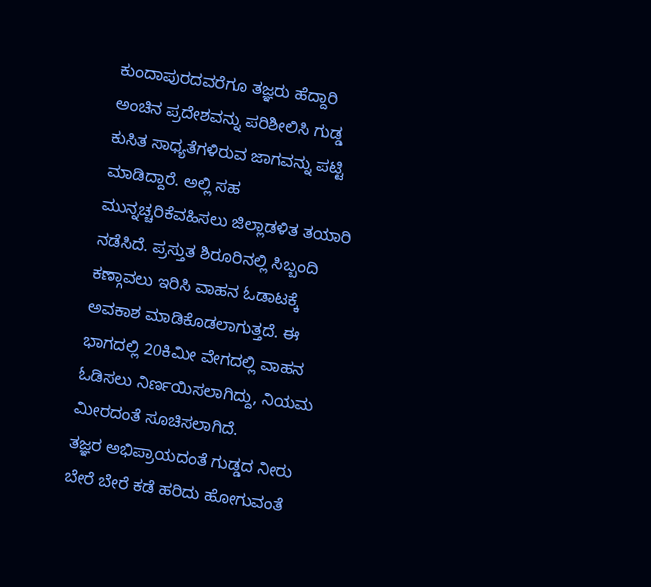ಕುಂದಾಪುರದವರೆಗೂ ತಜ್ಞರು ಹೆದ್ದಾರಿ ಅಂಚಿನ ಪ್ರದೇಶವನ್ನು ಪರಿಶೀಲಿಸಿ ಗುಡ್ಡ ಕುಸಿತ ಸಾಧ್ಯತೆಗಳಿರುವ ಜಾಗವನ್ನು ಪಟ್ಟಿ ಮಾಡಿದ್ದಾರೆ. ಅಲ್ಲಿ ಸಹ ಮುನ್ನಚ್ಚರಿಕೆವಹಿಸಲು ಜಿಲ್ಲಾಡಳಿತ ತಯಾರಿ ನಡೆಸಿದೆ. ಪ್ರಸ್ತುತ ಶಿರೂರಿನಲ್ಲಿ ಸಿಬ್ಬಂದಿ ಕಣ್ಗಾವಲು ಇರಿಸಿ ವಾಹನ ಓಡಾಟಕ್ಕೆ ಅವಕಾಶ ಮಾಡಿಕೊಡಲಾಗುತ್ತದೆ. ಈ ಭಾಗದಲ್ಲಿ 20ಕಿಮೀ ವೇಗದಲ್ಲಿ ವಾಹನ ಓಡಿಸಲು ನಿರ್ಣಯಿಸಲಾಗಿದ್ದು, ನಿಯಮ ಮೀರದಂತೆ ಸೂಚಿಸಲಾಗಿದೆ.
ತಜ್ಞರ ಅಭಿಪ್ರಾಯದಂತೆ ಗುಡ್ಡದ ನೀರು ಬೇರೆ ಬೇರೆ ಕಡೆ ಹರಿದು ಹೋಗುವಂತೆ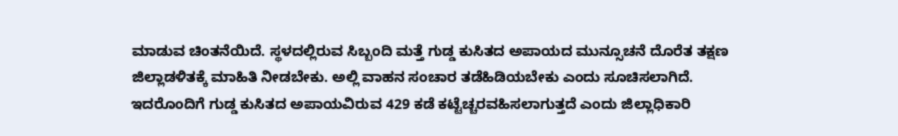ಮಾಡುವ ಚಿಂತನೆಯಿದೆ. ಸ್ಥಳದಲ್ಲಿರುವ ಸಿಬ್ಬಂದಿ ಮತ್ತೆ ಗುಡ್ಡ ಕುಸಿತದ ಅಪಾಯದ ಮುನ್ಸೂಚನೆ ದೊರೆತ ತಕ್ಷಣ ಜಿಲ್ಲಾಡಳಿತಕ್ಕೆ ಮಾಹಿತಿ ನೀಡಬೇಕು. ಅಲ್ಲಿ ವಾಹನ ಸಂಚಾರ ತಡೆಹಿಡಿಯಬೇಕು ಎಂದು ಸೂಚಿಸಲಾಗಿದೆ. ಇದರೊಂದಿಗೆ ಗುಡ್ಡ ಕುಸಿತದ ಅಪಾಯವಿರುವ 429 ಕಡೆ ಕಟ್ಟೆಚ್ಚರವಹಿಸಲಾಗುತ್ತದೆ ಎಂದು ಜಿಲ್ಲಾಧಿಕಾರಿ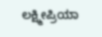ಲಕ್ಷ್ಮೀಪ್ರಿಯಾ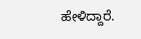ಹೇಳಿದ್ದಾರೆ.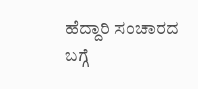ಹೆದ್ದಾರಿ ಸಂಚಾರದ ಬಗ್ಗೆ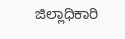ಜಿಲ್ಲಾಧಿಕಾರಿ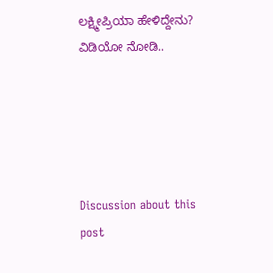ಲಕ್ಷ್ಮೀಪ್ರಿಯಾ ಹೇಳಿದ್ದೇನು? ವಿಡಿಯೋ ನೋಡಿ..





Discussion about this post